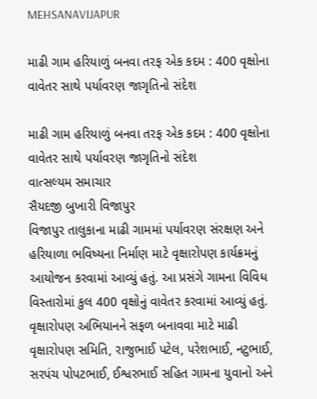MEHSANAVIJAPUR

માઢી ગામ હરિયાળું બનવા તરફ એક કદમ : 400 વૃક્ષોના વાવેતર સાથે પર્યાવરણ જાગૃતિનો સંદેશ

માઢી ગામ હરિયાળું બનવા તરફ એક કદમ : 400 વૃક્ષોના વાવેતર સાથે પર્યાવરણ જાગૃતિનો સંદેશ
વાત્સલ્યમ સમાચાર
સૈયદજી બુખારી વિજાપુર
વિજાપુર તાલુકાના માઢી ગામમાં પર્યાવરણ સંરક્ષણ અને હરિયાળા ભવિષ્યના નિર્માણ માટે વૃક્ષારોપણ કાર્યક્રમનું આયોજન કરવામાં આવ્યું હતું. આ પ્રસંગે ગામના વિવિધ વિસ્તારોમાં કુલ 400 વૃક્ષોનું વાવેતર કરવામાં આવ્યું હતું.
વૃક્ષારોપણ અભિયાનને સફળ બનાવવા માટે માઢી વૃક્ષારોપણ સમિતિ, રાજુભાઈ પટેલ, પરેશભાઈ, નટુભાઈ, સરપંચ પોપટભાઈ, ઈશ્વરભાઈ સહિત ગામના યુવાનો અને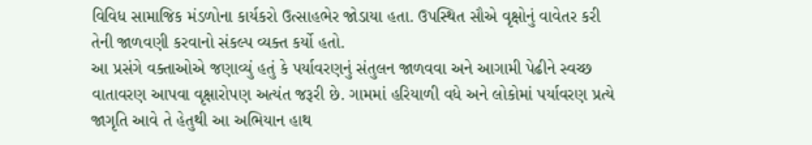વિવિધ સામાજિક મંડળોના કાર્યકરો ઉત્સાહભેર જોડાયા હતા. ઉપસ્થિત સૌએ વૃક્ષોનું વાવેતર કરી તેની જાળવણી કરવાનો સંકલ્પ વ્યક્ત કર્યો હતો.
આ પ્રસંગે વક્તાઓએ જણાવ્યું હતું કે પર્યાવરણનું સંતુલન જાળવવા અને આગામી પેઢીને સ્વચ્છ વાતાવરણ આપવા વૃક્ષારોપણ અત્યંત જરૂરી છે. ગામમાં હરિયાળી વધે અને લોકોમાં પર્યાવરણ પ્રત્યે જાગૃતિ આવે તે હેતુથી આ અભિયાન હાથ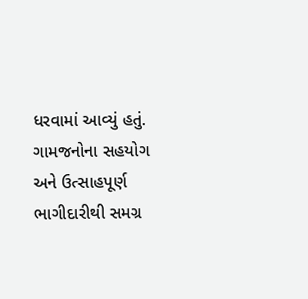ધરવામાં આવ્યું હતું.
ગામજનોના સહયોગ અને ઉત્સાહપૂર્ણ ભાગીદારીથી સમગ્ર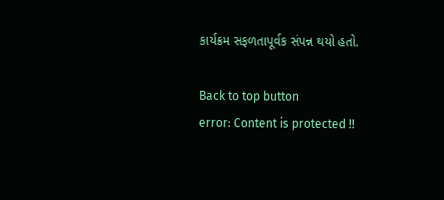કાર્યક્રમ સફળતાપૂર્વક સંપન્ન થયો હતો.

Back to top button
error: Content is protected !!